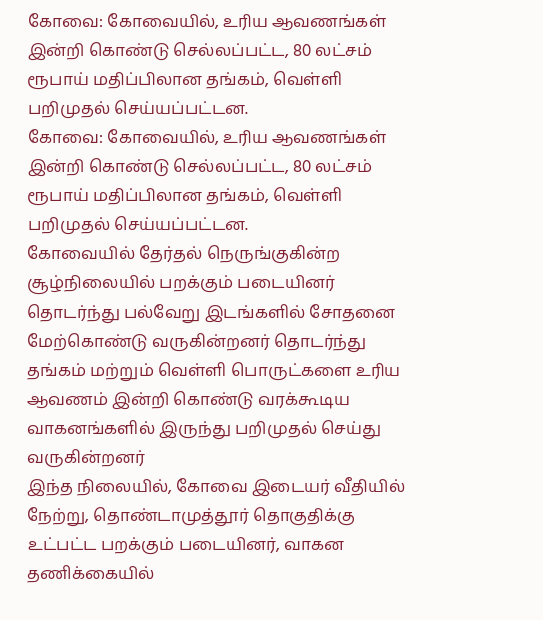கோவை: கோவையில், உரிய ஆவணங்கள் இன்றி கொண்டு செல்லப்பட்ட, 80 லட்சம் ரூபாய் மதிப்பிலான தங்கம், வெள்ளி பறிமுதல் செய்யப்பட்டன.
கோவை: கோவையில், உரிய ஆவணங்கள் இன்றி கொண்டு செல்லப்பட்ட, 80 லட்சம் ரூபாய் மதிப்பிலான தங்கம், வெள்ளி பறிமுதல் செய்யப்பட்டன.
கோவையில் தேர்தல் நெருங்குகின்ற சூழ்நிலையில் பறக்கும் படையினர் தொடர்ந்து பல்வேறு இடங்களில் சோதனை மேற்கொண்டு வருகின்றனர் தொடர்ந்து தங்கம் மற்றும் வெள்ளி பொருட்களை உரிய ஆவணம் இன்றி கொண்டு வரக்கூடிய வாகனங்களில் இருந்து பறிமுதல் செய்து வருகின்றனர்
இந்த நிலையில், கோவை இடையர் வீதியில் நேற்று, தொண்டாமுத்தூர் தொகுதிக்கு உட்பட்ட பறக்கும் படையினர், வாகன தணிக்கையில்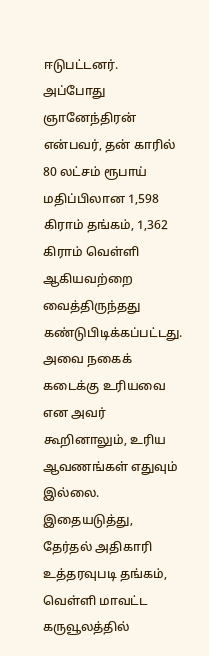ஈடுபட்டனர்.
அப்போது ஞானேந்திரன் என்பவர், தன் காரில் 80 லட்சம் ரூபாய் மதிப்பிலான 1,598 கிராம் தங்கம், 1,362 கிராம் வெள்ளி ஆகியவற்றை வைத்திருந்தது கண்டுபிடிக்கப்பட்டது. அவை நகைக் கடைக்கு உரியவை என அவர் கூறினாலும், உரிய ஆவணங்கள் எதுவும் இல்லை. இதையடுத்து, தேர்தல் அதிகாரி உத்தரவுபடி தங்கம், வெள்ளி மாவட்ட கருவூலத்தில்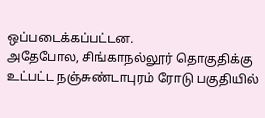ஒப்படைக்கப்பட்டன.
அதேபோல, சிங்காநல்லூர் தொகுதிக்கு உட்பட்ட நஞ்சுண்டாபுரம் ரோடு பகுதியில்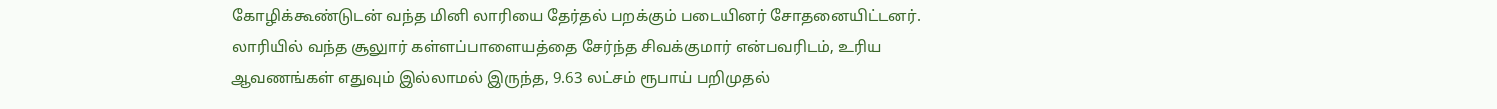கோழிக்கூண்டுடன் வந்த மினி லாரியை தேர்தல் பறக்கும் படையினர் சோதனையிட்டனர். லாரியில் வந்த சூலுார் கள்ளப்பாளையத்தை சேர்ந்த சிவக்குமார் என்பவரிடம், உரிய ஆவணங்கள் எதுவும் இல்லாமல் இருந்த, 9.63 லட்சம் ரூபாய் பறிமுதல்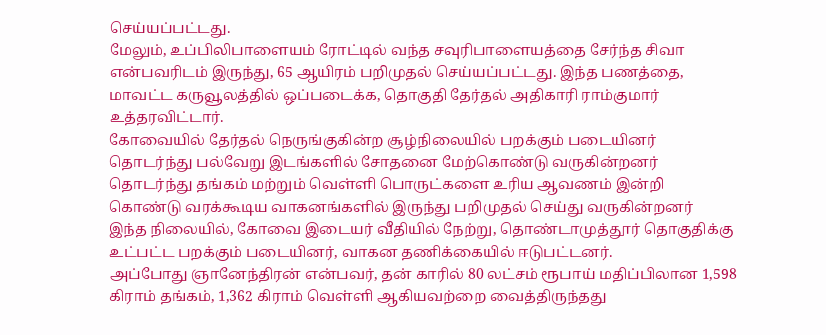செய்யப்பட்டது.
மேலும், உப்பிலிபாளையம் ரோட்டில் வந்த சவுரிபாளையத்தை சேர்ந்த சிவா என்பவரிடம் இருந்து, 65 ஆயிரம் பறிமுதல் செய்யப்பட்டது. இந்த பணத்தை, மாவட்ட கருவூலத்தில் ஒப்படைக்க, தொகுதி தேர்தல் அதிகாரி ராம்குமார் உத்தரவிட்டார்.
கோவையில் தேர்தல் நெருங்குகின்ற சூழ்நிலையில் பறக்கும் படையினர் தொடர்ந்து பல்வேறு இடங்களில் சோதனை மேற்கொண்டு வருகின்றனர் தொடர்ந்து தங்கம் மற்றும் வெள்ளி பொருட்களை உரிய ஆவணம் இன்றி கொண்டு வரக்கூடிய வாகனங்களில் இருந்து பறிமுதல் செய்து வருகின்றனர்
இந்த நிலையில், கோவை இடையர் வீதியில் நேற்று, தொண்டாமுத்தூர் தொகுதிக்கு உட்பட்ட பறக்கும் படையினர், வாகன தணிக்கையில் ஈடுபட்டனர்.
அப்போது ஞானேந்திரன் என்பவர், தன் காரில் 80 லட்சம் ரூபாய் மதிப்பிலான 1,598 கிராம் தங்கம், 1,362 கிராம் வெள்ளி ஆகியவற்றை வைத்திருந்தது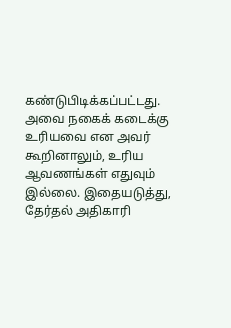கண்டுபிடிக்கப்பட்டது. அவை நகைக் கடைக்கு உரியவை என அவர் கூறினாலும், உரிய ஆவணங்கள் எதுவும் இல்லை. இதையடுத்து, தேர்தல் அதிகாரி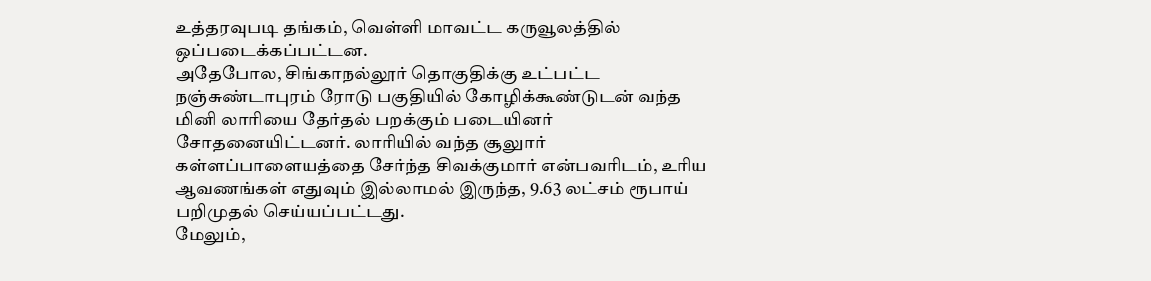உத்தரவுபடி தங்கம், வெள்ளி மாவட்ட கருவூலத்தில் ஒப்படைக்கப்பட்டன.
அதேபோல, சிங்காநல்லூர் தொகுதிக்கு உட்பட்ட நஞ்சுண்டாபுரம் ரோடு பகுதியில் கோழிக்கூண்டுடன் வந்த மினி லாரியை தேர்தல் பறக்கும் படையினர் சோதனையிட்டனர். லாரியில் வந்த சூலுார் கள்ளப்பாளையத்தை சேர்ந்த சிவக்குமார் என்பவரிடம், உரிய ஆவணங்கள் எதுவும் இல்லாமல் இருந்த, 9.63 லட்சம் ரூபாய் பறிமுதல் செய்யப்பட்டது.
மேலும்,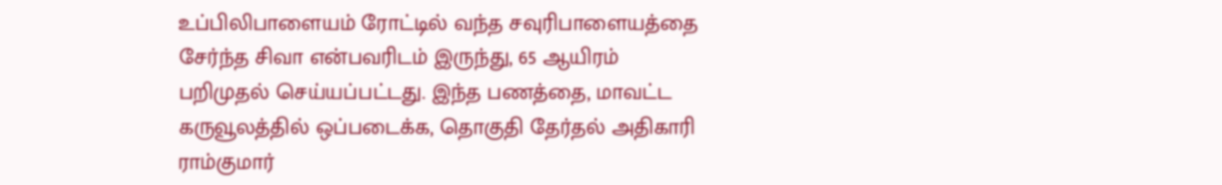உப்பிலிபாளையம் ரோட்டில் வந்த சவுரிபாளையத்தை சேர்ந்த சிவா என்பவரிடம் இருந்து, 65 ஆயிரம் பறிமுதல் செய்யப்பட்டது. இந்த பணத்தை, மாவட்ட கருவூலத்தில் ஒப்படைக்க, தொகுதி தேர்தல் அதிகாரி ராம்குமார்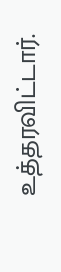உத்தரவிட்டார்.